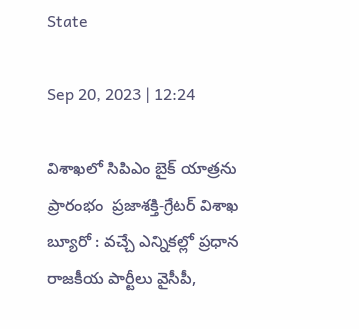State

Sep 20, 2023 | 12:24

విశాఖలో సిపిఎం బైక్ యాత్రను ప్రారంభం  ప్రజాశక్తి-గ్రేటర్ విశాఖ బ్యూరో : వచ్చే ఎన్నికల్లో ప్రధాన రాజకీయ పార్టీలు వైసీపీ,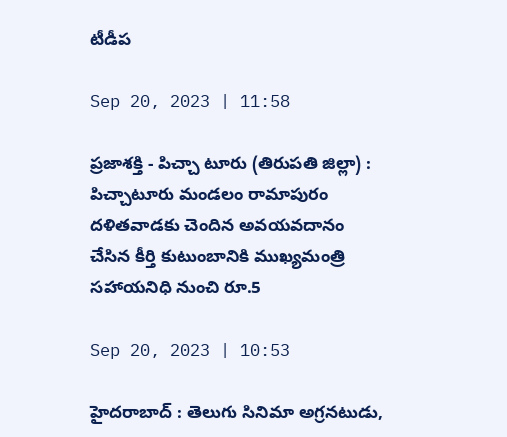టీడీప

Sep 20, 2023 | 11:58

ప్రజాశక్తి - పిచ్చా టూరు (తిరుపతి జిల్లా) : పిచ్చాటూరు మండలం రామాపురం దళితవాడకు చెందిన అవయవదానం చేసిన కీర్తి కుటుంబానికి ముఖ్యమంత్రి సహాయనిధి నుంచి రూ.5

Sep 20, 2023 | 10:53

హైదరాబాద్‌ : తెలుగు సినిమా అగ్రనటుడు,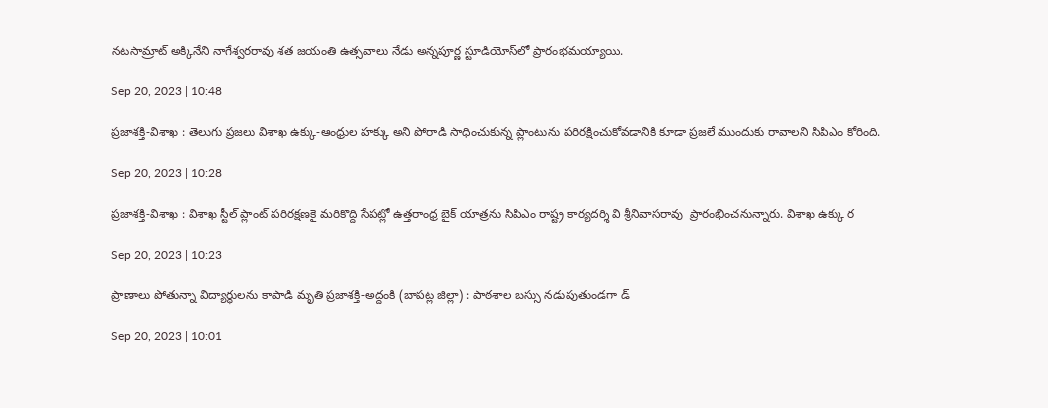నటసామ్రాట్‌ అక్కినేని నాగేశ్వరరావు శత జయంతి ఉత్సవాలు నేడు అన్నపూర్ణ స్టూడియోస్‌లో ప్రారంభమయ్యాయి.

Sep 20, 2023 | 10:48

ప్రజాశక్తి-విశాఖ : తెలుగు ప్రజలు విశాఖ ఉక్కు-ఆంధ్రుల హక్కు అని పోరాడి సాధించుకున్న ప్లాంటును పరిరక్షించుకోవడానికి కూడా ప్రజలే ముందుకు రావాలని సిపిఎం కోరింది.

Sep 20, 2023 | 10:28

ప్రజాశక్తి-విశాఖ : విశాఖ స్టీల్ ప్లాంట్ పరిరక్షణకై మరికొద్ది సేపట్లో ఉత్తరాంధ్ర బైక్ యాత్రను సిపిఎం రాష్ట్ర కార్యదర్శి వి శ్రీనివాసరావు  ప్రారంభించనున్నారు. విశాఖ ఉక్కు ర

Sep 20, 2023 | 10:23

ప్రాణాలు పోతున్నా విద్యార్థులను కాపాడి మృతి ప్రజాశక్తి-అద్దంకి (బాపట్ల జిల్లా) : పాఠశాల బస్సు నడుపుతుండగా డ్

Sep 20, 2023 | 10:01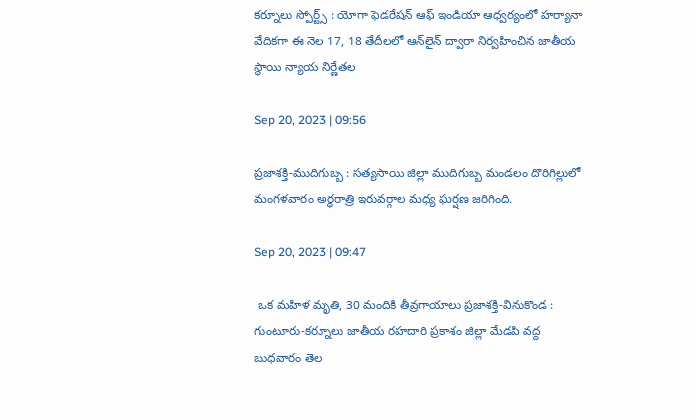కర్నూలు స్పోర్ట్స్‌ : యోగా ఫెడరేషన్‌ ఆఫ్‌ ఇండియా ఆధ్వర్యంలో హర్యానా వేదికగా ఈ నెల 17, 18 తేదీలలో ఆన్‌లైన్‌ ద్వారా నిర్వహించిన జాతీయ స్థాయి న్యాయ నిర్ణేతల

Sep 20, 2023 | 09:56

ప్రజాశక్తి-ముదిగుబ్బ : సత్యసాయి జిల్లా ముదిగుబ్బ మండలం దొరిగిల్లులో మంగళవారం అర్ధరాత్రి ఇరువర్గాల మధ్య ఘర్షణ జరిగింది.

Sep 20, 2023 | 09:47

 ఒక మహిళ మృతి, 30 మందికి తీవ్రగాయాలు ప్రజాశక్తి-వినుకొండ : గుంటూరు-కర్నూలు జాతీయ రహదారి ప్రకాశం జిల్లా మేడపి వద్ద బుధవారం తెల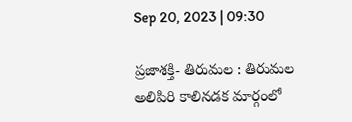Sep 20, 2023 | 09:30

ప్రజాశక్తి- తిరుమల : తిరుమల అలిపిరి కాలినడక మార్గంలో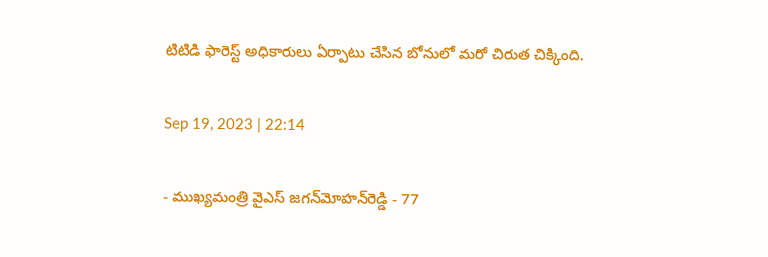టిటిడి ఫారెస్ట్‌ అధికారులు ఏర్పాటు చేసిన బోనులో మరో చిరుత చిక్కింది.

Sep 19, 2023 | 22:14

- ముఖ్యమంత్రి వైఎస్‌ జగన్‌మోహన్‌రెడ్డి - 77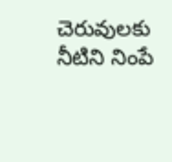చెరువులకు నీటిని నింపే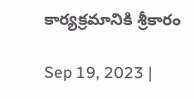కార్యక్రమానికి శ్రీకారం

Sep 19, 2023 |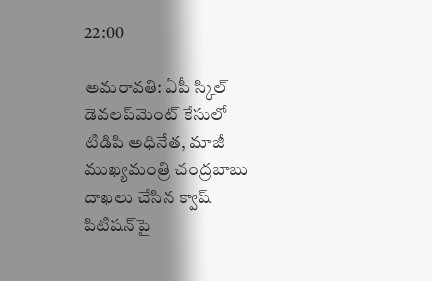22:00

అమరావతి: ఏపీ స్కిల్‌ డెవలప్‌మెంట్‌ కేసులో టిడిపి అధినేత, మాజీ ముఖ్యమంత్రి చంద్రబాబు దాఖలు చేసిన క్వాష్‌ పిటిషన్‌పై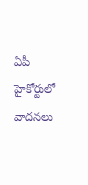ఏపీ హైకోర్టులో వాదనలు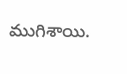ముగిశాయి.